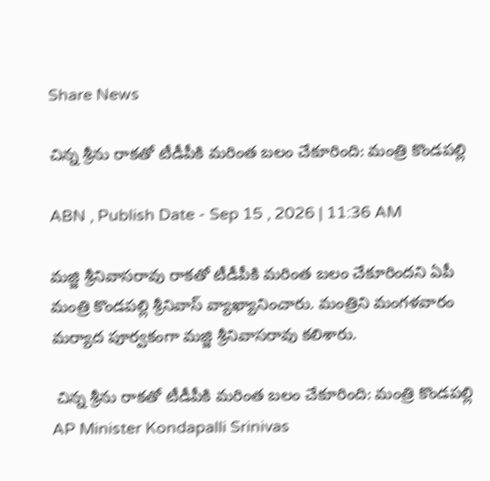Share News

చిన్న శ్రీను రాకతో టీడీపీకి మరింత బలం చేకూరింది: మంత్రి కొండపల్లి

ABN , Publish Date - Sep 15 , 2026 | 11:36 AM

మజ్జి శ్రీనివాసరావు రాకతో టీడీపీకి మరింత బలం చేకూరిందని ఏపీ మంత్రి కొండపల్లి శ్రీనివాస్ వ్యాఖ్యానించారు. మంత్రిని మంగళవారం మర్యాద పూర్వకంగా మజ్జి శ్రీనివాసరావు కలిశారు.

 చిన్న శ్రీను రాకతో టీడీపీకి మరింత బలం చేకూరింది: మంత్రి కొండపల్లి
AP Minister Kondapalli Srinivas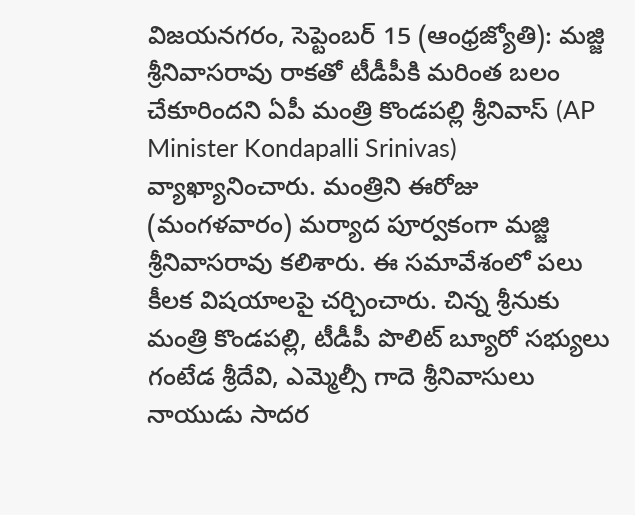విజయనగరం, సెప్టెంబర్ 15 (ఆంధ్రజ్యోతి): మజ్జి శ్రీనివాసరావు రాకతో టీడీపీకి మరింత బలం చేకూరిందని ఏపీ మంత్రి కొండపల్లి శ్రీనివాస్ (AP Minister Kondapalli Srinivas) వ్యాఖ్యానించారు. మంత్రిని ఈరోజు (మంగళవారం) మర్యాద పూర్వకంగా మజ్జి శ్రీనివాసరావు కలిశారు. ఈ సమావేశంలో పలు కీలక విషయాలపై చర్చించారు. చిన్న శ్రీనుకు మంత్రి కొండపల్లి, టీడీపీ పొలిట్ బ్యూరో సభ్యులు గంటేడ శ్రీదేవి, ఎమ్మెల్సీ గాదె శ్రీనివాసులు నాయుడు సాదర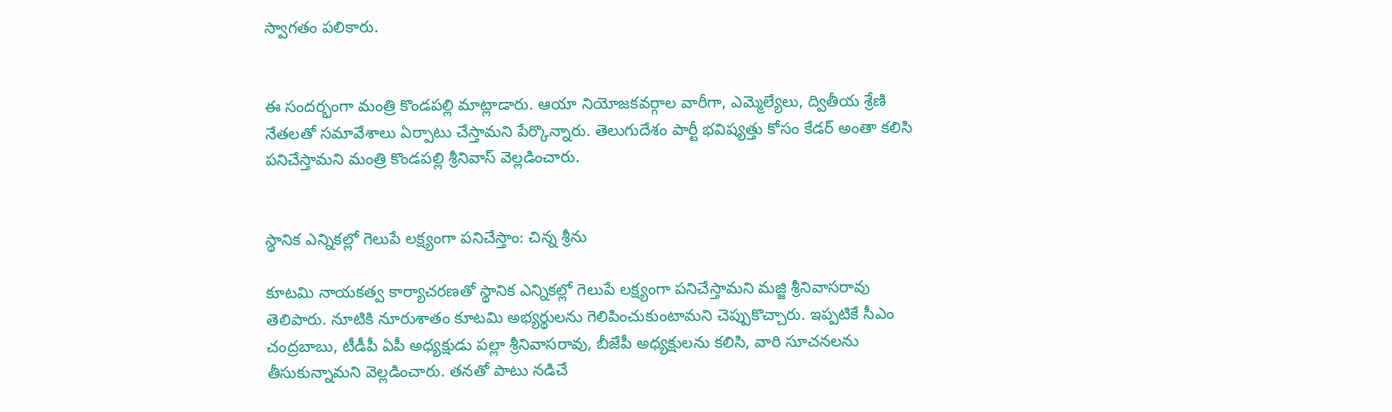స్వాగతం పలికారు.


ఈ సందర్భంగా మంత్రి కొండపల్లి మాట్లాడారు. ఆయా నియోజకవర్గాల వారీగా, ఎమ్మెల్యేలు, ద్వితీయ శ్రేణి నేతలతో సమావేశాలు ఏర్పాటు చేస్తామని పేర్కొన్నారు. తెలుగుదేశం పార్టీ భవిష్యత్తు కోసం కేడర్ అంతా కలిసి పనిచేస్తామని మంత్రి కొండపల్లి శ్రీనివాస్‌ వెల్లడించారు.


స్థానిక ఎన్నికల్లో గెలుపే లక్ష్యంగా పనిచేస్తాం: చిన్న శ్రీను

కూటమి నాయకత్వ కార్యాచరణతో స్థానిక ఎన్నికల్లో గెలుపే లక్ష్యంగా పనిచేస్తామని మజ్జి శ్రీనివాసరావు తెలిపారు. నూటికి నూరుశాతం కూటమి అభ్యర్థులను గెలిపించుకుంటామని చెప్పుకొచ్చారు. ఇప్పటికే సీఎం చంద్రబాబు, టీడీపీ ఏపీ అధ్యక్షుడు పల్లా శ్రీనివాసరావు, బీజేపీ అధ్యక్షులను కలిసి, వారి సూచనలను తీసుకున్నామని వెల్లడించారు. తనతో పాటు నడిచే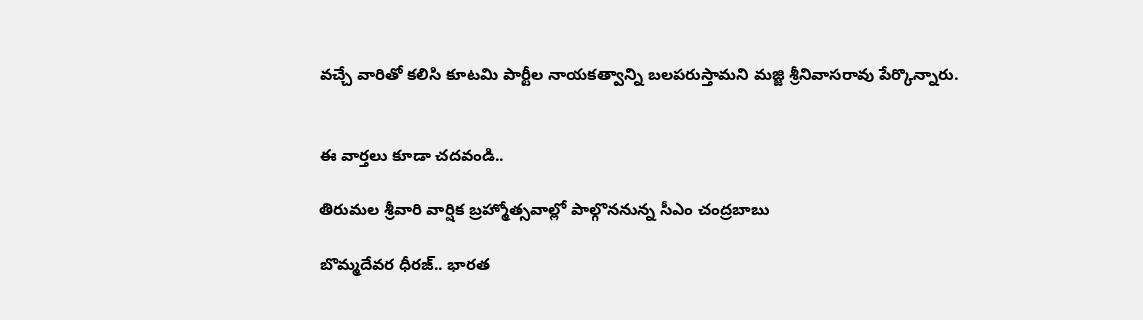వచ్చే వారితో కలిసి కూటమి పార్టీల నాయకత్వాన్ని బలపరుస్తామని మజ్జి శ్రీనివాసరావు పేర్కొన్నారు.


ఈ వార్తలు కూడా చదవండి..

తిరుమల శ్రీవారి వార్షిక బ్రహ్మోత్సవాల్లో పాల్గొననున్న సీఎం చంద్రబాబు

బొమ్మదేవర ధీరజ్.. భారత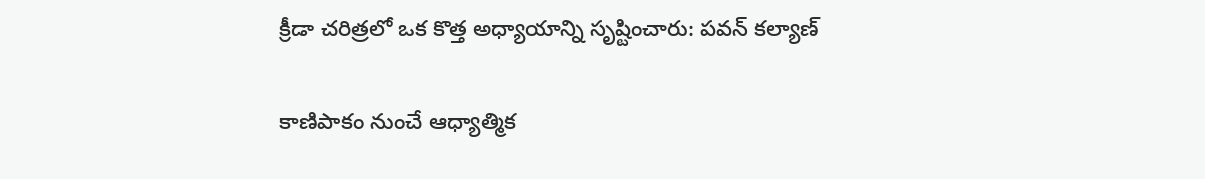క్రీడా చరిత్రలో ఒక కొత్త అధ్యాయాన్ని సృష్టించారు: పవన్ కల్యాణ్

కాణిపాకం నుంచే ఆధ్యాత్మిక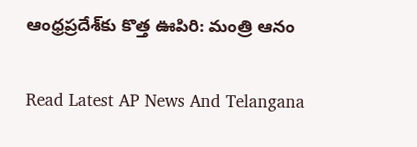ఆంధ్రప్రదేశ్‌కు కొత్త ఊపిరి: మంత్రి ఆనం

Read Latest AP News And Telangana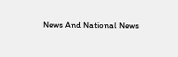News And National News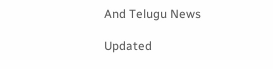And Telugu News

Updated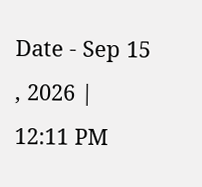Date - Sep 15 , 2026 | 12:11 PM